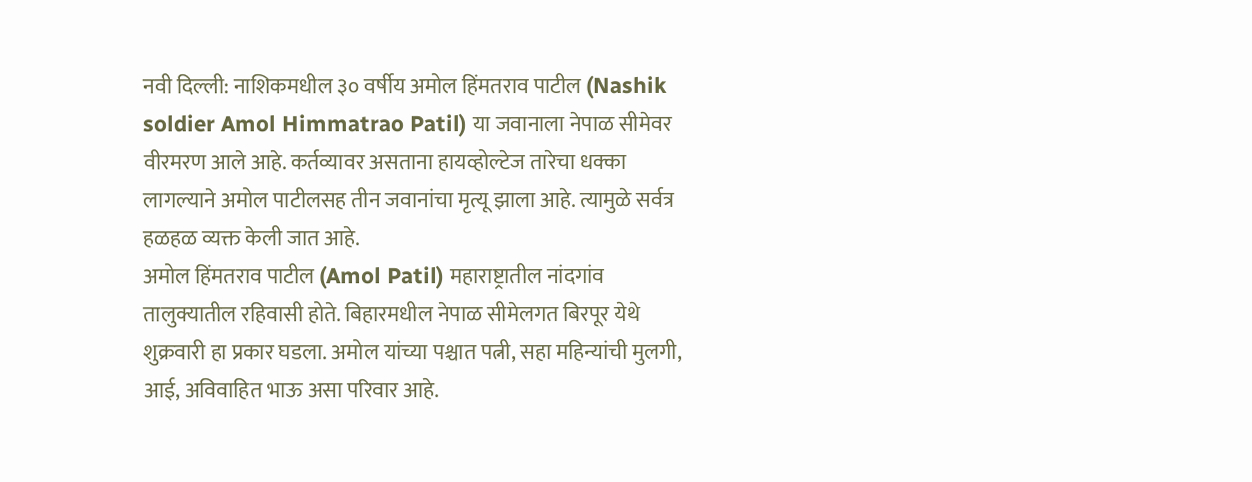नवी दिल्ली: नाशिकमधील ३० वर्षीय अमोल हिंमतराव पाटील (Nashik soldier Amol Himmatrao Patil) या जवानाला नेपाळ सीमेवर वीरमरण आले आहे. कर्तव्यावर असताना हायव्होल्टेज तारेचा धक्का लागल्याने अमोल पाटीलसह तीन जवानांचा मृत्यू झाला आहे. त्यामुळे सर्वत्र हळहळ व्यक्त केली जात आहे.
अमोल हिंमतराव पाटील (Amol Patil) महाराष्ट्रातील नांदगांव तालुक्यातील रहिवासी होते. बिहारमधील नेपाळ सीमेलगत बिरपूर येथे शुक्रवारी हा प्रकार घडला. अमोल यांच्या पश्चात पत्नी, सहा महिन्यांची मुलगी, आई, अविवाहित भाऊ असा परिवार आहे.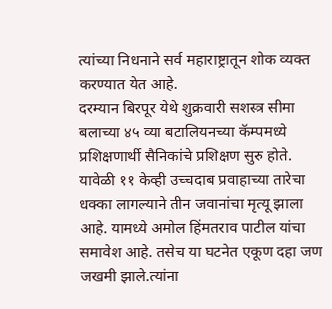त्यांच्या निधनाने सर्व महाराष्ट्रातून शोक व्यक्त करण्यात येत आहे.
दरम्यान बिरपूर येथे शुक्रवारी सशस्त्र सीमा बलाच्या ४५ व्या बटालियनच्या कॅम्पमध्ये प्रशिक्षणार्थी सैनिकांचे प्रशिक्षण सुरु होते. यावेळी ११ केव्ही उच्चदाब प्रवाहाच्या तारेचा धक्का लागल्याने तीन जवानांचा मृत्यू झाला आहे. यामध्ये अमोल हिंमतराव पाटील यांचा समावेश आहे. तसेच या घटनेत एकूण दहा जण जखमी झाले.त्यांना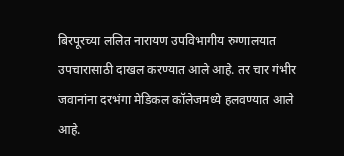बिरपूरच्या ललित नारायण उपविभागीय रुग्णालयात उपचारासाठी दाखल करण्यात आले आहे. तर चार गंभीर जवानांना दरभंगा मेडिकल कॉलेजमध्ये हलवण्यात आले आहे.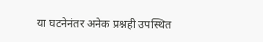या घटनेनंतर अनेक प्रश्नही उपस्थित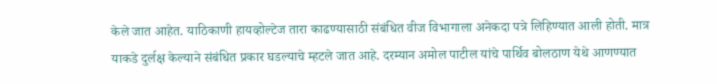केले जात आहेत. याठिकाणी हायव्होल्टेज तारा काढण्यासाठी संबंधित वीज विभागाला अनेकदा पत्रे लिहिण्यात आली होती. मात्र याकडे दुर्लक्ष केल्याने संबंधित प्रकार घडल्याचे म्हटले जात आहे. दरम्यान अमोल पाटील यांचे पार्थिव बोलठाण येथे आणण्यात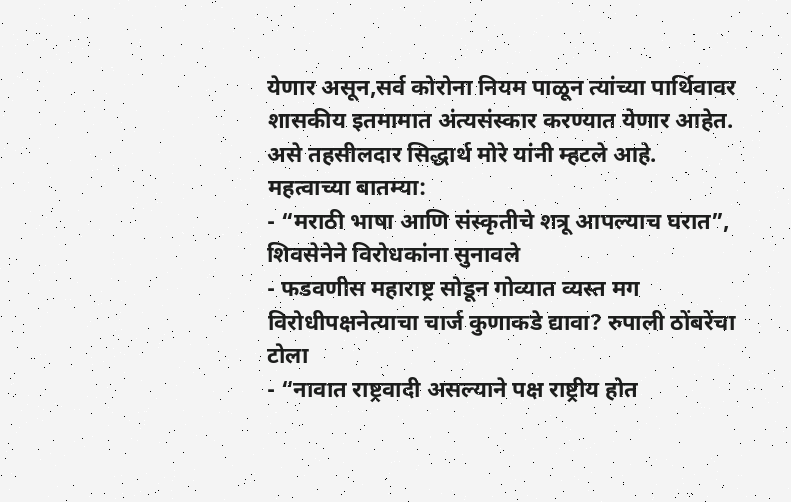येणार असून,सर्व कोरोना नियम पाळून त्यांच्या पार्थिवावर शासकीय इतमामात अंत्यसंस्कार करण्यात येणार आहेत. असे तहसीलदार सिद्धार्थ मोरे यांनी म्हटले आहे.
महत्वाच्या बातम्या:
- “मराठी भाषा आणि संस्कृतीचे शत्रू आपल्याच घरात”, शिवसेनेने विरोधकांना सुनावले
- फडवणीस महाराष्ट्र सोडून गोव्यात व्यस्त मग विरोधीपक्षनेत्याचा चार्ज कुणाकडे द्यावा? रुपाली ठोंबरेंचा टोला
- “नावात राष्ट्रवादी असल्याने पक्ष राष्ट्रीय होत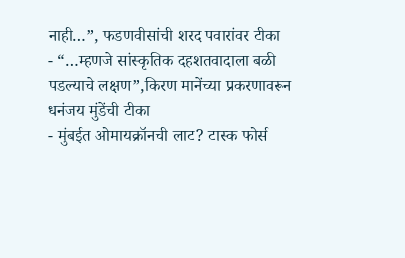नाही…”, फडणवीसांची शरद पवारांवर टीका
- “…म्हणजे सांस्कृतिक दहशतवादाला बळी पडल्याचे लक्षण”,किरण मानेंच्या प्रकरणावरून धनंजय मुंडेंची टीका
- मुंबईत ओमायक्रॉनची लाट? टास्क फोर्स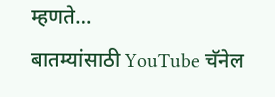म्हणते…
बातम्यांसाठी YouTube चॅनेल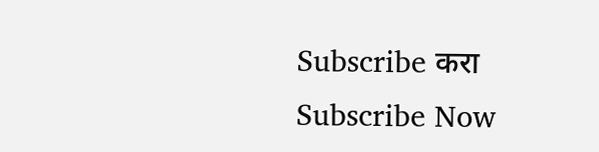Subscribe करा
Subscribe Now